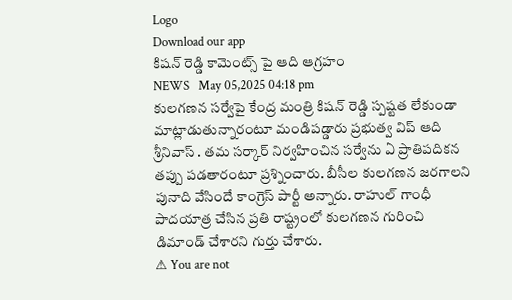Logo
Download our app
కిష‌న్ రెడ్డి కామెంట్స్ పై ఆది ఆగ్రహం
NEWS   May 05,2025 04:18 pm
కులగణన సర్వేపై కేంద్ర మంత్రి కిషన్ రెడ్డి స్పష్టత లేకుండా మాట్లాడుతున్నారంటూ మండిప‌డ్డారు ప్ర‌భుత్వ విప్ ఆది శ్రీనివాస్ . త‌మ స‌ర్కార్ నిర్వ‌హించిన స‌ర్వేను ఏ ప్రాతిప‌దిక‌న త‌ప్పు ప‌డ‌తారంటూ ప్ర‌శ్నించారు. బీసీల కులగణన జరగాలని పునాది వేసిందే కాంగ్రెస్ పార్టీ అన్నారు. రాహుల్ గాంధీ పాదయాత్ర చేసిన ప్రతి రాష్ట్రంలో కులగణన గురించి డిమాండ్ చేశారని గుర్తు చేశారు.
⚠ You are not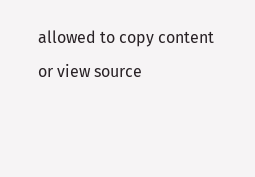allowed to copy content or view source